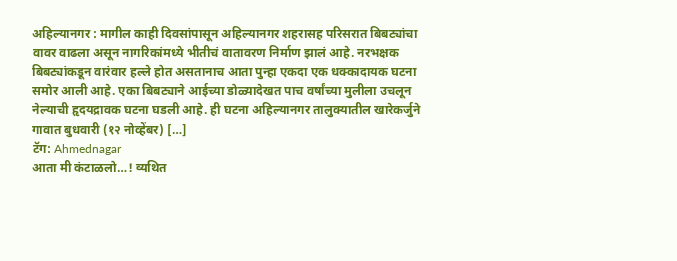अहिल्यानगर : मागील काही दिवसांपासून अहिल्यानगर शहरासह परिसरात बिबट्यांचा वावर वाढला असून नागरिकांमध्ये भीतीचं वातावरण निर्माण झालं आहे. नरभक्षक बिबट्यांकडून वारंवार हल्ले होत असतानाच आता पुन्हा एकदा एक धक्कादायक घटना समोर आली आहे. एका बिबट्याने आईच्या डोळ्यादेखत पाच वर्षांच्या मुलीला उचलून नेल्याची हृदयद्रावक घटना घडली आहे. ही घटना अहिल्यानगर तालुक्यातील खारेकर्जुने गावात बुधवारी (१२ नोव्हेंबर) […]
टॅग: Ahmednagar
आता मी कंटाळलो…! व्यथित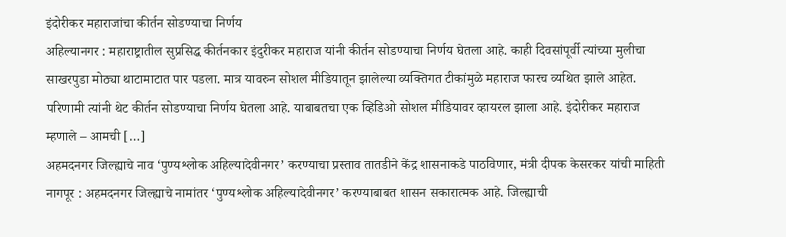इंदोरीकर महाराजांचा कीर्तन सोडण्याचा निर्णय
अहिल्यानगर : महाराष्ट्रातील सुप्रसिद्ध कीर्तनकार इंदुरीकर महाराज यांनी कीर्तन सोडण्याचा निर्णय घेतला आहे. काही दिवसांपूर्वी त्यांच्या मुलीचा साखरपुडा मोठ्या थाटामाटात पार पडला. मात्र यावरुन सोशल मीडियातून झालेल्या व्यक्तिगत टीकांमुळे महाराज फारच व्यथित झाले आहेत. परिणामी त्यांनी थेट कीर्तन सोडण्याचा निर्णय घेतला आहे. याबाबतचा एक व्हिडिओ सोशल मीडियावर व्हायरल झाला आहे. इंदोरीकर महाराज म्हणाले – आमची […]
अहमदनगर जिल्ह्याचे नाव ‘पुण्यश्लोक अहिल्यादेवीनगर’ करण्याचा प्रस्ताव तातडीने केंद्र शासनाकडे पाठविणार, मंत्री दीपक केसरकर यांची माहिती
नागपूर : अहमदनगर जिल्ह्याचे नामांतर ‘पुण्यश्लोक अहिल्यादेवीनगर’ करण्याबाबत शासन सकारात्मक आहे. जिल्ह्याची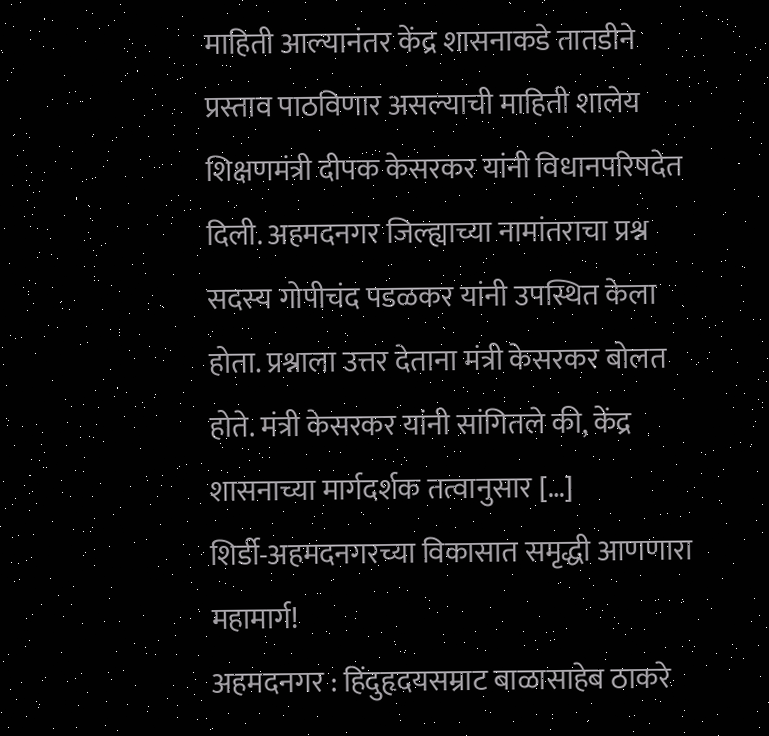माहिती आल्यानंतर केंद्र शासनाकडे तातडीने प्रस्ताव पाठविणार असल्याची माहिती शालेय शिक्षणमंत्री दीपक केसरकर यांनी विधानपरिषदेत दिली. अहमदनगर जिल्ह्याच्या नामांतराचा प्रश्न सदस्य गोपीचंद पडळकर यांनी उपस्थित केला होता. प्रश्नाला उत्तर देताना मंत्री केसरकर बोलत होते. मंत्री केसरकर यांनी सांगितले की, केंद्र शासनाच्या मार्गदर्शक तत्वानुसार […]
शिर्डी-अहमदनगरच्या विकासात समृद्धी आणणारा महामार्ग!
अहमदनगर : हिंदुहृदयसम्राट बाळासाहेब ठाकरे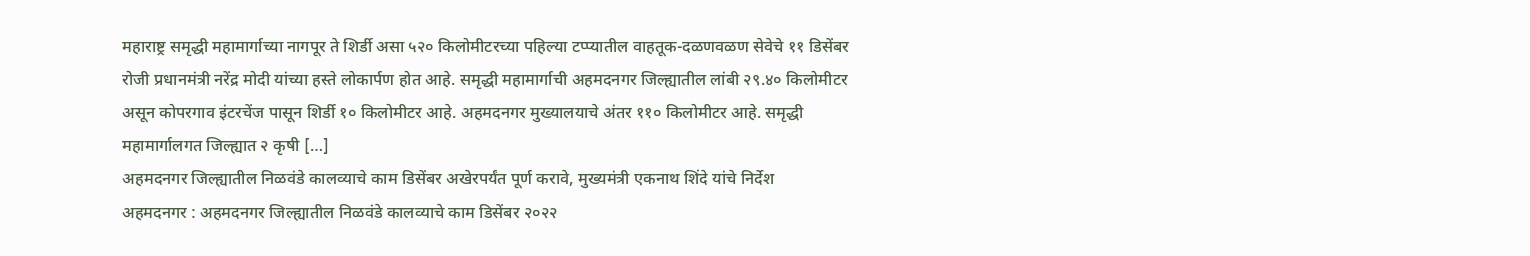महाराष्ट्र समृद्धी महामार्गाच्या नागपूर ते शिर्डी असा ५२० किलोमीटरच्या पहिल्या टप्प्यातील वाहतूक-दळणवळण सेवेचे ११ डिसेंबर रोजी प्रधानमंत्री नरेंद्र मोदी यांच्या हस्ते लोकार्पण होत आहे. समृद्धी महामार्गाची अहमदनगर जिल्ह्यातील लांबी २९.४० किलोमीटर असून कोपरगाव इंटरचेंज पासून शिर्डी १० किलोमीटर आहे. अहमदनगर मुख्यालयाचे अंतर ११० किलोमीटर आहे. समृद्धी महामार्गालगत जिल्ह्यात २ कृषी […]
अहमदनगर जिल्ह्यातील निळवंडे कालव्याचे काम डिसेंबर अखेरपर्यंत पूर्ण करावे, मुख्यमंत्री एकनाथ शिंदे यांचे निर्देश
अहमदनगर : अहमदनगर जिल्ह्यातील निळवंडे कालव्याचे काम डिसेंबर २०२२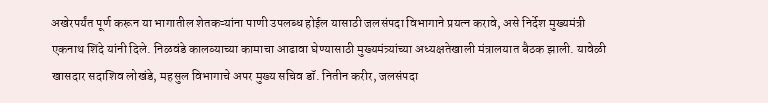अखेरपर्यंत पूर्ण करून या भागातील शेतकऱ्यांना पाणी उपलब्ध होईल यासाठी जलसंपदा विभागाने प्रयत्न करावे, असे निर्देश मुख्यमंत्री एकनाथ शिंदे यांनी दिले. निळवंडे कालव्याच्या कामाचा आढावा घेण्यासाठी मुख्यमंत्र्यांच्या अध्यक्षतेखाली मंत्रालयात बैठक झाली. यावेळी खासदार सदाशिव लोखंडे, महसुल विभागाचे अपर मुख्य सचिव डॉ. नितीन करीर, जलसंपदा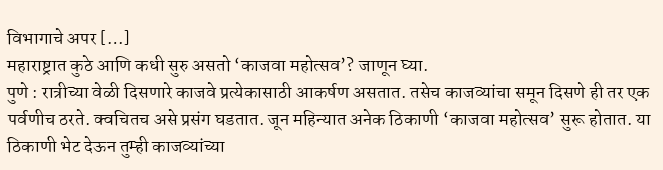विभागाचे अपर […]
महाराष्ट्रात कुठे आणि कधी सुरु असतो ‘काजवा महोत्सव’? जाणून घ्या.
पुणे : रात्रीच्या वेळी दिसणारे काजवे प्रत्येकासाठी आकर्षण असतात. तसेच काजव्यांचा समून दिसणे ही तर एक पर्वणीच ठरते. क्वचितच असे प्रसंग घडतात. जून महिन्यात अनेक ठिकाणी ‘काजवा महोत्सव’ सुरू होतात. या ठिकाणी भेट देऊन तुम्ही काजव्यांच्या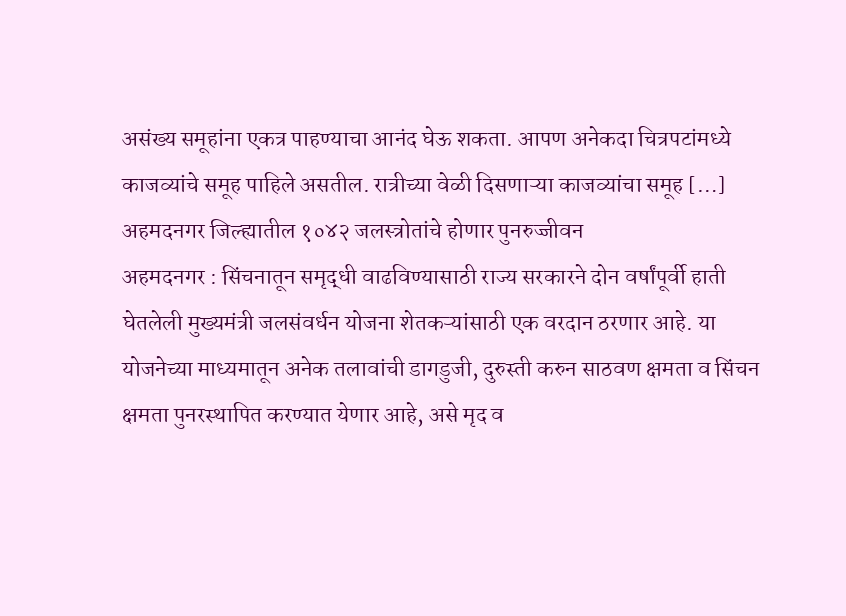असंख्य समूहांना एकत्र पाहण्याचा आनंद घेऊ शकता. आपण अनेकदा चित्रपटांमध्ये काजव्यांचे समूह पाहिले असतील. रात्रीच्या वेळी दिसणाऱ्या काजव्यांचा समूह […]
अहमदनगर जिल्ह्यातील १०४२ जलस्त्रोतांचे होणार पुनरुज्जीवन
अहमदनगर : सिंचनातून समृद्धी वाढविण्यासाठी राज्य सरकारने दोन वर्षांपूर्वी हाती घेतलेली मुख्यमंत्री जलसंवर्धन योजना शेतकऱ्यांसाठी एक वरदान ठरणार आहे. या योजनेच्या माध्यमातून अनेक तलावांची डागडुजी, दुरुस्ती करुन साठवण क्षमता व सिंचन क्षमता पुनरस्थापित करण्यात येणार आहे, असे मृद व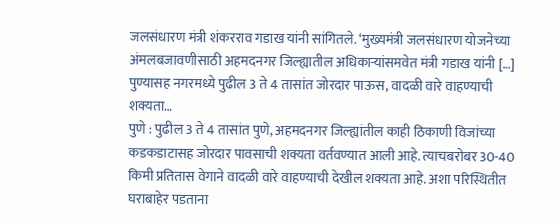जलसंधारण मंत्री शंकरराव गडाख यांनी सांगितले. ‘मुख्यमंत्री जलसंधारण योजनेच्या अंमलबजावणीसाठी अहमदनगर जिल्ह्यातील अधिकाऱ्यांसमवेत मंत्री गडाख यांनी […]
पुण्यासह नगरमध्ये पुढील 3 ते 4 तासांत जोरदार पाऊस, वादळी वारे वाहण्याची शक्यता…
पुणे : पुढील 3 ते 4 तासांत पुणे, अहमदनगर जिल्ह्यांतील काही ठिकाणी विजांच्या कडकडाटासह जोरदार पावसाची शक्यता वर्तवण्यात आली आहे. त्याचबरोबर 30-40 किमी प्रतितास वेगाने वादळी वारे वाहण्याची देखील शक्यता आहे. अशा परिस्थितीत घराबाहेर पडताना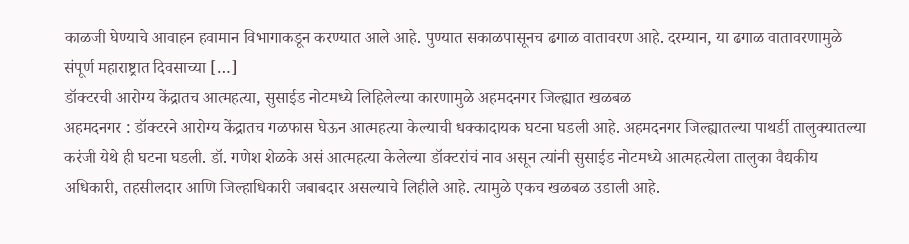काळजी घेण्याचे आवाहन हवामान विभागाकडून करण्यात आले आहे. पुण्यात सकाळपासूनच ढगाळ वातावरण आहे. दरम्यान, या ढगाळ वातावरणामुळे संपूर्ण महाराष्ट्रात दिवसाच्या […]
डॉक्टरची आरोग्य केंद्रातच आत्महत्या, सुसाईड नोटमध्ये लिहिलेल्या कारणामुळे अहमदनगर जिल्ह्यात खळबळ
अहमदनगर : डॉक्टरने आरोग्य केंद्रातच गळफास घेऊन आत्महत्या केल्याची धक्कादायक घटना घडली आहे. अहमदनगर जिल्ह्यातल्या पाथर्डी तालुक्यातल्या करंजी येथे ही घटना घडली. डॉ. गणेश शेळके असं आत्महत्या केलेल्या डॉक्टरांचं नाव असून त्यांनी सुसाईड नोटमध्ये आत्महत्येला तालुका वैद्यकीय अधिकारी, तहसीलदार आणि जिल्हाधिकारी जबाबदार असल्याचे लिहीले आहे. त्यामुळे एकच खळबळ उडाली आहे.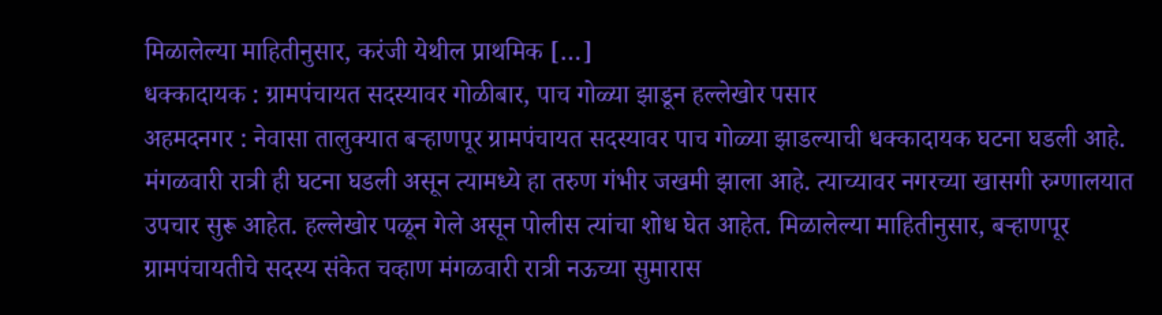मिळालेल्या माहितीनुसार, करंजी येथील प्राथमिक […]
धक्कादायक : ग्रामपंचायत सदस्यावर गोळीबार, पाच गोळ्या झाडून हल्लेखोर पसार
अहमदनगर : नेवासा तालुक्यात बऱ्हाणपूर ग्रामपंचायत सदस्यावर पाच गोळ्या झाडल्याची धक्कादायक घटना घडली आहे. मंगळवारी रात्री ही घटना घडली असून त्यामध्ये हा तरुण गंभीर जखमी झाला आहे. त्याच्यावर नगरच्या खासगी रुग्णालयात उपचार सुरू आहेत. हल्लेखोर पळून गेले असून पोलीस त्यांचा शोध घेत आहेत. मिळालेल्या माहितीनुसार, बऱ्हाणपूर ग्रामपंचायतीचे सदस्य संकेत चव्हाण मंगळवारी रात्री नऊच्या सुमारास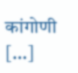कांगोणी […]